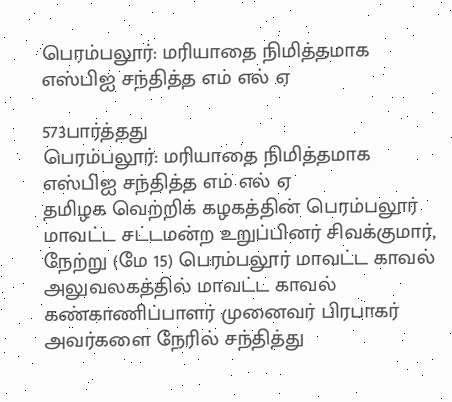பெரம்பலூர்: மரியாதை நிமித்தமாக எஸ்பிஐ சந்தித்த எம் எல் ஏ

573பார்த்தது
பெரம்பலூர்: மரியாதை நிமித்தமாக எஸ்பிஐ சந்தித்த எம் எல் ஏ
தமிழக வெற்றிக் கழகத்தின் பெரம்பலூர் மாவட்ட சட்டமன்ற உறுப்பினர் சிவக்குமார், நேற்று (மே 15) பெரம்பலூர் மாவட்ட காவல் அலுவலகத்தில் மாவட்ட காவல் கண்காணிப்பாளர் முனைவர் பிரபாகர் அவர்களை நேரில் சந்தித்து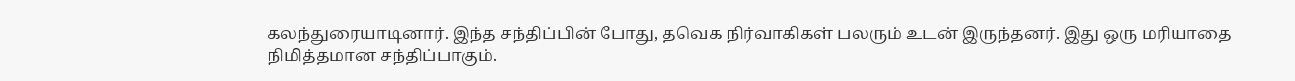கலந்துரையாடினார். இந்த சந்திப்பின் போது, தவெக நிர்வாகிகள் பலரும் உடன் இருந்தனர். இது ஒரு மரியாதை நிமித்தமான சந்திப்பாகும்.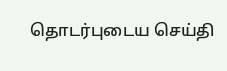தொடர்புடைய செய்தி